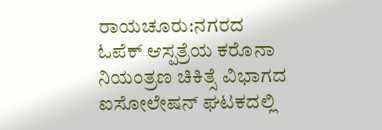ರಾಯಚೂರು:ನಗರದ ಓಪೆಕ್ ಆಸ್ಪತ್ರೆಯ ಕರೊನಾ ನಿಯಂತ್ರಣ ಚಿಕಿತ್ಸೆ ವಿಭಾಗದ ಐಸೋಲೇಷನ್ ಘಟಕದಲ್ಲಿ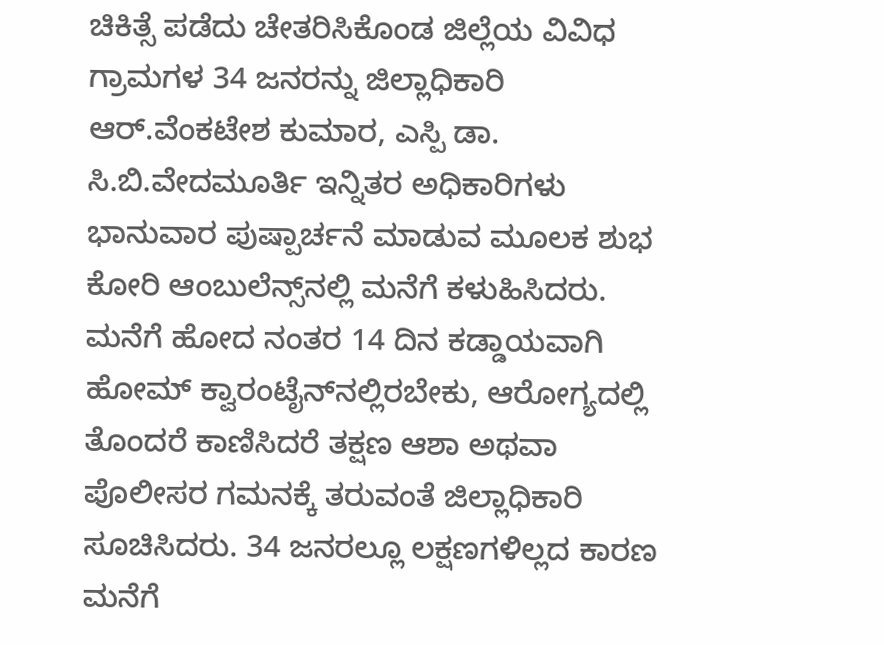ಚಿಕಿತ್ಸೆ ಪಡೆದು ಚೇತರಿಸಿಕೊಂಡ ಜಿಲ್ಲೆಯ ವಿವಿಧ ಗ್ರಾಮಗಳ 34 ಜನರನ್ನು ಜಿಲ್ಲಾಧಿಕಾರಿ ಆರ್.ವೆಂಕಟೇಶ ಕುಮಾರ, ಎಸ್ಪಿ ಡಾ. ಸಿ.ಬಿ.ವೇದಮೂರ್ತಿ ಇನ್ನಿತರ ಅಧಿಕಾರಿಗಳು ಭಾನುವಾರ ಪುಷ್ಪಾರ್ಚನೆ ಮಾಡುವ ಮೂಲಕ ಶುಭ ಕೋರಿ ಆಂಬುಲೆನ್ಸ್‌ನಲ್ಲಿ ಮನೆಗೆ ಕಳುಹಿಸಿದರು.
ಮನೆಗೆ ಹೋದ ನಂತರ 14 ದಿನ ಕಡ್ಡಾಯವಾಗಿ ಹೋಮ್ ಕ್ವಾರಂಟೈನ್‌ನಲ್ಲಿರಬೇಕು, ಆರೋಗ್ಯದಲ್ಲಿ ತೊಂದರೆ ಕಾಣಿಸಿದರೆ ತಕ್ಷಣ ಆಶಾ ಅಥವಾ ಪೊಲೀಸರ ಗಮನಕ್ಕೆ ತರುವಂತೆ ಜಿಲ್ಲಾಧಿಕಾರಿ ಸೂಚಿಸಿದರು. 34 ಜನರಲ್ಲೂ ಲಕ್ಷಣಗಳಿಲ್ಲದ ಕಾರಣ ಮನೆಗೆ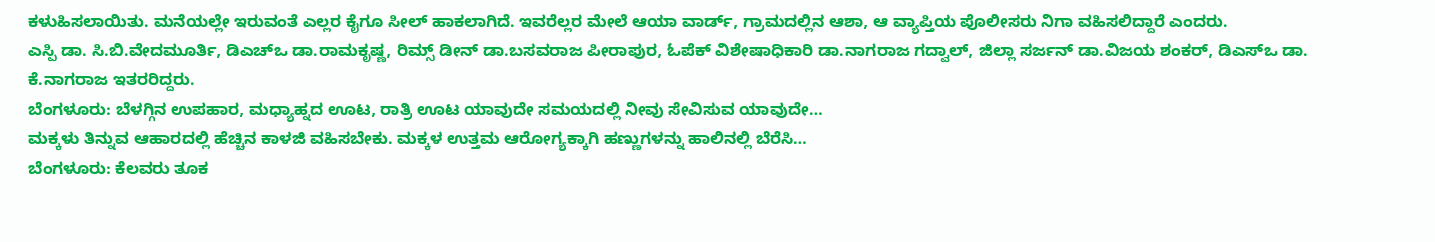ಕಳುಹಿಸಲಾಯಿತು. ಮನೆಯಲ್ಲೇ ಇರುವಂತೆ ಎಲ್ಲರ ಕೈಗೂ ಸೀಲ್ ಹಾಕಲಾಗಿದೆ. ಇವರೆಲ್ಲರ ಮೇಲೆ ಆಯಾ ವಾರ್ಡ್, ಗ್ರಾಮದಲ್ಲಿನ ಆಶಾ, ಆ ವ್ಯಾಪ್ತಿಯ ಪೊಲೀಸರು ನಿಗಾ ವಹಿಸಲಿದ್ದಾರೆ ಎಂದರು.
ಎಸ್ಪಿ ಡಾ. ಸಿ.ಬಿ.ವೇದಮೂರ್ತಿ, ಡಿಎಚ್‌ಒ ಡಾ.ರಾಮಕೃಷ್ಣ, ರಿಮ್ಸ್ ಡೀನ್ ಡಾ.ಬಸವರಾಜ ಪೀರಾಪುರ, ಓಪೆಕ್ ವಿಶೇಷಾಧಿಕಾರಿ ಡಾ.ನಾಗರಾಜ ಗದ್ವಾಲ್, ಜಿಲ್ಲಾ ಸರ್ಜನ್ ಡಾ.ವಿಜಯ ಶಂಕರ್, ಡಿಎಸ್‌ಒ ಡಾ. ಕೆ.ನಾಗರಾಜ ಇತರರಿದ್ದರು.
ಬೆಂಗಳೂರು: ಬೆಳಗ್ಗಿನ ಉಪಹಾರ, ಮಧ್ಯಾಹ್ನದ ಊಟ, ರಾತ್ರಿ ಊಟ ಯಾವುದೇ ಸಮಯದಲ್ಲಿ ನೀವು ಸೇವಿಸುವ ಯಾವುದೇ…
ಮಕ್ಕಳು ತಿನ್ನುವ ಆಹಾರದಲ್ಲಿ ಹೆಚ್ಚಿನ ಕಾಳಜಿ ವಹಿಸಬೇಕು. ಮಕ್ಕಳ ಉತ್ತಮ ಆರೋಗ್ಯಕ್ಕಾಗಿ ಹಣ್ಣುಗಳನ್ನು ಹಾಲಿನಲ್ಲಿ ಬೆರೆಸಿ…
ಬೆಂಗಳೂರು: ಕೆಲವರು ತೂಕ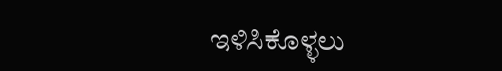ಇಳಿಸಿಕೊಳ್ಳಲು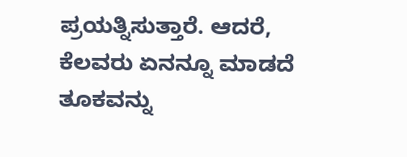ಪ್ರಯತ್ನಿಸುತ್ತಾರೆ. ಆದರೆ, ಕೆಲವರು ಏನನ್ನೂ ಮಾಡದೆ ತೂಕವನ್ನು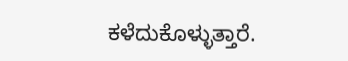ಕಳೆದುಕೊಳ್ಳುತ್ತಾರೆ.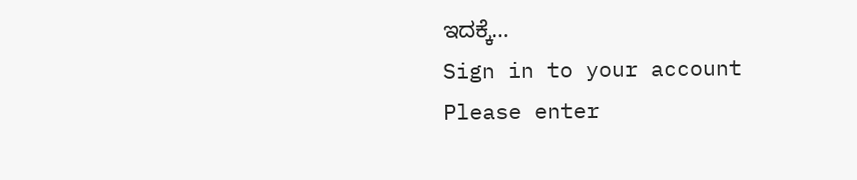ಇದಕ್ಕೆ…
Sign in to your account
Please enter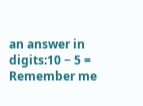an answer in digits:10 − 5 =
Remember me